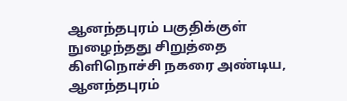ஆனந்தபுரம் பகுதிக்குள் நுழைந்தது சிறுத்தை
கிளிநொச்சி நகரை அண்டிய, ஆனந்தபுரம்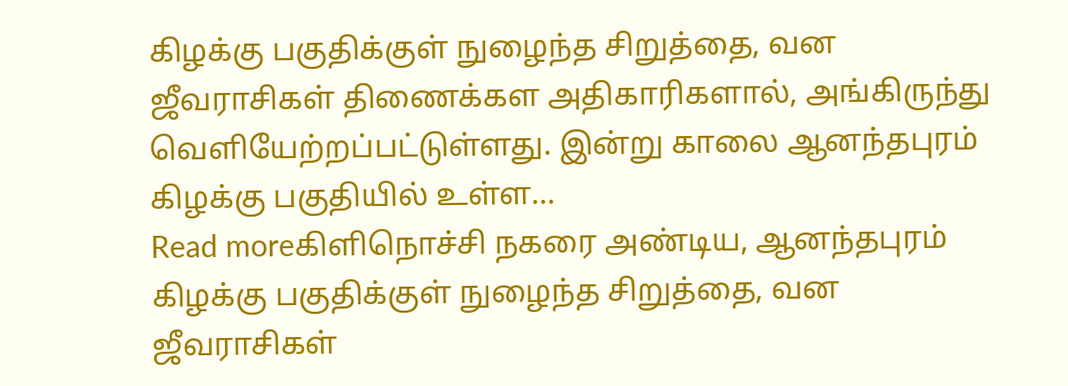கிழக்கு பகுதிக்குள் நுழைந்த சிறுத்தை, வன ஜீவராசிகள் திணைக்கள அதிகாரிகளால், அங்கிருந்து வெளியேற்றப்பட்டுள்ளது. இன்று காலை ஆனந்தபுரம் கிழக்கு பகுதியில் உள்ள...
Read moreகிளிநொச்சி நகரை அண்டிய, ஆனந்தபுரம் கிழக்கு பகுதிக்குள் நுழைந்த சிறுத்தை, வன ஜீவராசிகள்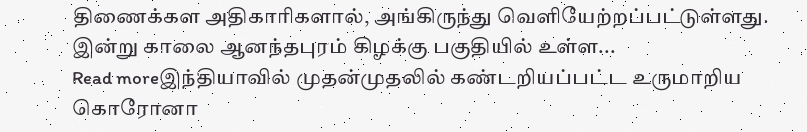திணைக்கள அதிகாரிகளால், அங்கிருந்து வெளியேற்றப்பட்டுள்ளது. இன்று காலை ஆனந்தபுரம் கிழக்கு பகுதியில் உள்ள...
Read moreஇந்தியாவில் முதன்முதலில் கண்டறியப்பட்ட உருமாறிய கொரோனா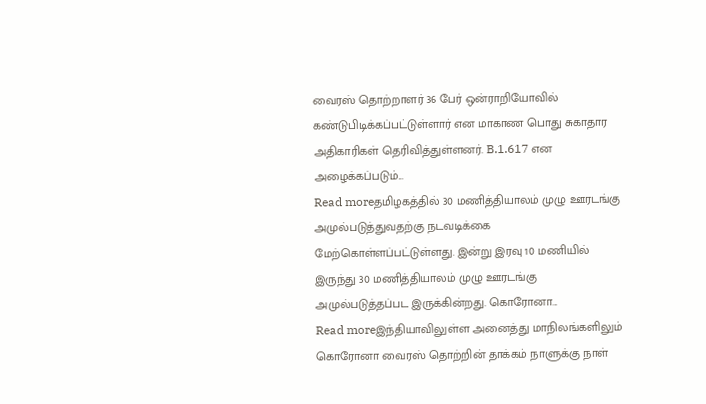வைரஸ் தொற்றாளர் 36 பேர் ஒன்ராறியோவில் கண்டுபிடிக்கப்பட்டுள்ளார் என மாகாண பொது சுகாதார அதிகாரிகள் தெரிவித்துள்ளனர். B.1.617 என அழைக்கப்படும்...
Read moreதமிழகத்தில் 30 மணித்தியாலம் முழு ஊரடங்கு அமுல்படுத்துவதற்கு நடவடிக்கை மேற்கொள்ளப்பட்டுள்ளது. இன்று இரவு 10 மணியில் இருந்து 30 மணித்தியாலம் முழு ஊரடங்கு அமுல்படுத்தப்பட இருக்கின்றது. கொரோனா...
Read moreஇந்தியாவிலுள்ள அனைத்து மாநிலங்களிலும் கொரோனா வைரஸ் தொற்றின் தாக்கம் நாளுக்கு நாள்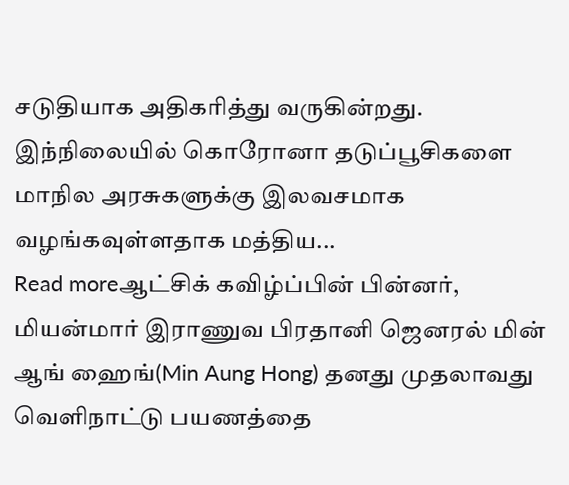சடுதியாக அதிகரித்து வருகின்றது. இந்நிலையில் கொரோனா தடுப்பூசிகளை மாநில அரசுகளுக்கு இலவசமாக வழங்கவுள்ளதாக மத்திய...
Read moreஆட்சிக் கவிழ்ப்பின் பின்னர், மியன்மார் இராணுவ பிரதானி ஜெனரல் மின் ஆங் ஹைங்(Min Aung Hong) தனது முதலாவது வெளிநாட்டு பயணத்தை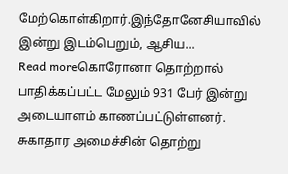மேற்கொள்கிறார்.இந்தோனேசியாவில் இன்று இடம்பெறும், ஆசிய...
Read moreகொரோனா தொற்றால் பாதிக்கப்பட்ட மேலும் 931 பேர் இன்று அடையாளம் காணப்பட்டுள்ளனர். சுகாதார அமைச்சின் தொற்று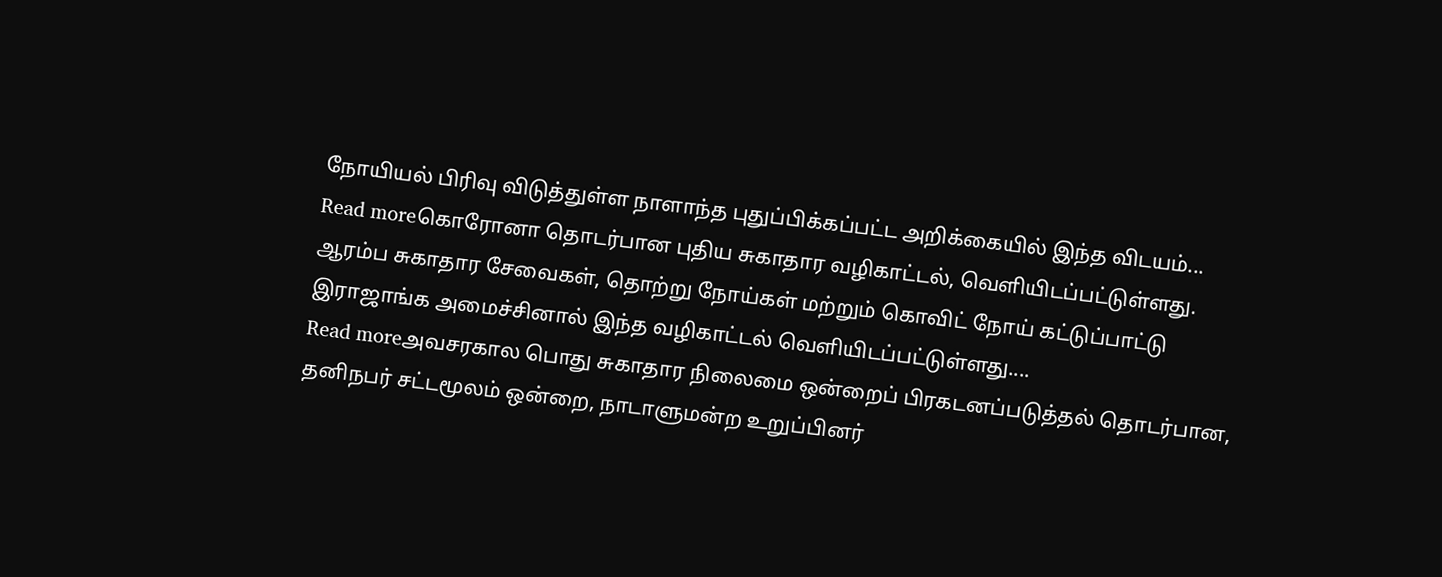நோயியல் பிரிவு விடுத்துள்ள நாளாந்த புதுப்பிக்கப்பட்ட அறிக்கையில் இந்த விடயம்...
Read moreகொரோனா தொடர்பான புதிய சுகாதார வழிகாட்டல், வெளியிடப்பட்டுள்ளது. ஆரம்ப சுகாதார சேவைகள், தொற்று நோய்கள் மற்றும் கொவிட் நோய் கட்டுப்பாட்டு இராஜாங்க அமைச்சினால் இந்த வழிகாட்டல் வெளியிடப்பட்டுள்ளது....
Read moreஅவசரகால பொது சுகாதார நிலைமை ஒன்றைப் பிரகடனப்படுத்தல் தொடர்பான, தனிநபர் சட்டமூலம் ஒன்றை, நாடாளுமன்ற உறுப்பினர்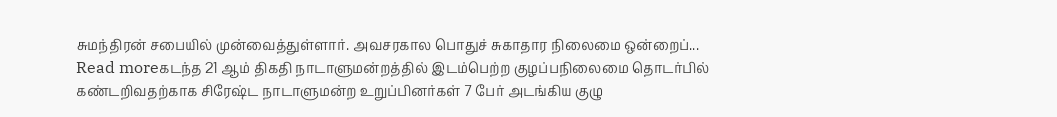சுமந்திரன் சபையில் முன்வைத்துள்ளார். அவசரகால பொதுச் சுகாதார நிலைமை ஒன்றைப்...
Read moreகடந்த 21 ஆம் திகதி நாடாளுமன்றத்தில் இடம்பெற்ற குழப்பநிலைமை தொடர்பில் கண்டறிவதற்காக சிரேஷ்ட நாடாளுமன்ற உறுப்பினர்கள் 7 பேர் அடங்கிய குழு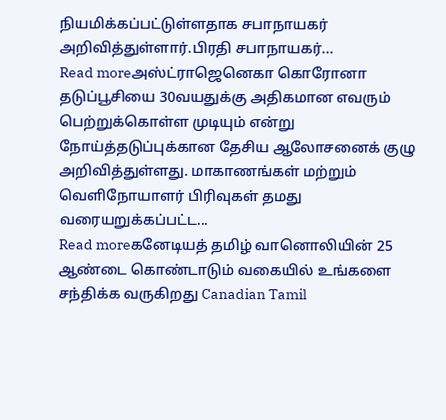நியமிக்கப்பட்டுள்ளதாக சபாநாயகர் அறிவித்துள்ளார்.பிரதி சபாநாயகர்...
Read moreஅஸ்ட்ராஜெனெகா கொரோனா தடுப்பூசியை 30வயதுக்கு அதிகமான எவரும் பெற்றுக்கொள்ள முடியும் என்று நோய்த்தடுப்புக்கான தேசிய ஆலோசனைக் குழு அறிவித்துள்ளது. மாகாணங்கள் மற்றும் வெளிநோயாளர் பிரிவுகள் தமது வரையறுக்கப்பட்ட...
Read moreகனேடியத் தமிழ் வானொலியின் 25 ஆண்டை கொண்டாடும் வகையில் உங்களை சந்திக்க வருகிறது Canadian Tamil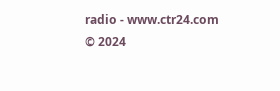radio - www.ctr24.com
© 2024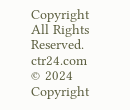Copyright All Rights Reserved. ctr24.com
© 2024 Copyright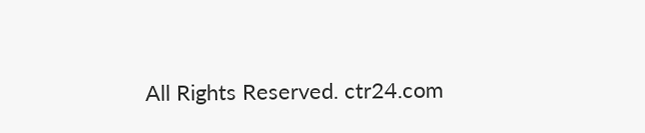All Rights Reserved. ctr24.com